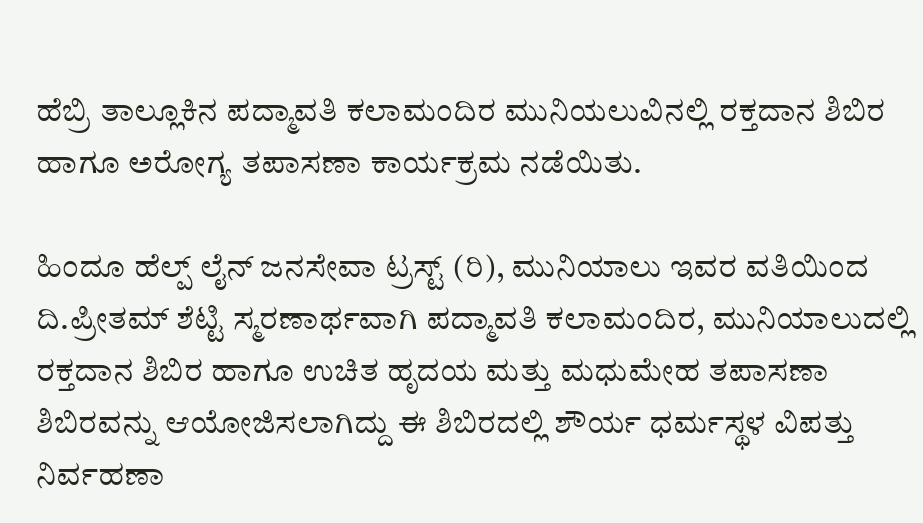ಹೆಬ್ರಿ ತಾಲ್ಲೂಕಿನ ಪದ್ಮಾವತಿ ಕಲಾಮಂದಿರ ಮುನಿಯಲುವಿನಲ್ಲಿ ರಕ್ತದಾನ ಶಿಬಿರ ಹಾಗೂ ಅರೋಗ್ಯ ತಪಾಸಣಾ ಕಾರ್ಯಕ್ರಮ ನಡೆಯಿತು.

ಹಿಂದೂ ಹೆಲ್ಪ್ ಲೈನ್ ಜನಸೇವಾ ಟ್ರಸ್ಟ್ (ರಿ), ಮುನಿಯಾಲು ಇವರ ವತಿಯಿಂದ ದಿ.ಪ್ರೀತಮ್ ಶೆಟ್ಟಿ ಸ್ಮರಣಾರ್ಥವಾಗಿ ಪದ್ಮಾವತಿ ಕಲಾಮಂದಿರ, ಮುನಿಯಾಲುದಲ್ಲಿ ರಕ್ತದಾನ ಶಿಬಿರ ಹಾಗೂ ಉಚಿತ ಹೃದಯ ಮತ್ತು ಮಧುಮೇಹ ತಪಾಸಣಾ ಶಿಬಿರವನ್ನು ಆಯೋಜಿಸಲಾಗಿದ್ದು ಈ ಶಿಬಿರದಲ್ಲಿ ಶೌರ್ಯ ಧರ್ಮಸ್ಥಳ ವಿಪತ್ತು ನಿರ್ವಹಣಾ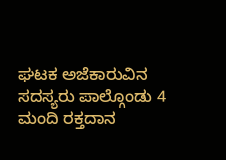ಘಟಕ ಅಜೆಕಾರುವಿನ ಸದಸ್ಯರು ಪಾಲ್ಗೊಂಡು 4 ಮಂದಿ ರಕ್ತದಾನ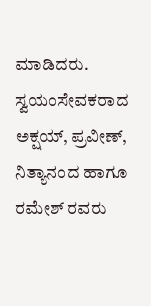ಮಾಡಿದರು.
ಸ್ವಯಂಸೇವಕರಾದ ಅಕ್ಷಯ್, ಪ್ರವೀಣ್, ನಿತ್ಯಾನಂದ ಹಾಗೂ ರಮೇಶ್ ರವರು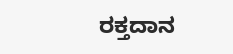ರಕ್ತದಾನ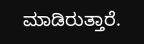ಮಾಡಿರುತ್ತಾರೆ.